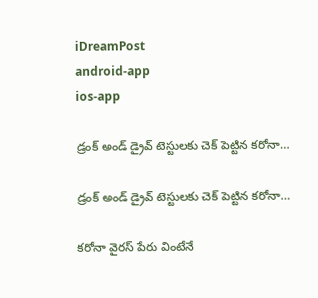iDreamPost
android-app
ios-app

డ్రంక్ అండ్ డ్రైవ్ టెస్టులకు చెక్ పెట్టిన కరోనా…

డ్రంక్ అండ్ డ్రైవ్ టెస్టులకు చెక్ పెట్టిన కరోనా…

కరోనా వైరస్ పేరు వింటేనే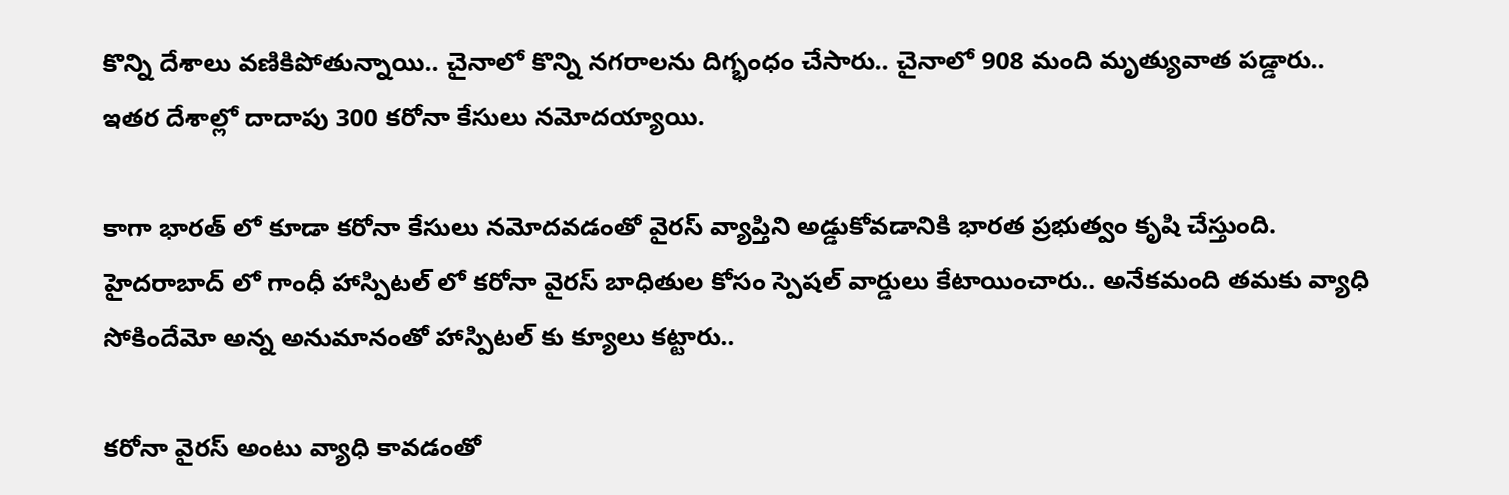కొన్ని దేశాలు వణికిపోతున్నాయి.. చైనాలో కొన్ని నగరాలను దిగ్భంధం చేసారు.. చైనాలో 908 మంది మృత్యువాత పడ్డారు.. ఇతర దేశాల్లో దాదాపు 300 కరోనా కేసులు నమోదయ్యాయి.

కాగా భారత్ లో కూడా కరోనా కేసులు నమోదవడంతో వైరస్ వ్యాప్తిని అడ్డుకోవడానికి భారత ప్రభుత్వం కృషి చేస్తుంది. హైదరాబాద్ లో గాంధీ హాస్పిటల్ లో కరోనా వైరస్ బాధితుల కోసం స్పెషల్ వార్డులు కేటాయించారు.. అనేకమంది తమకు వ్యాధి సోకిందేమో అన్న అనుమానంతో హాస్పిటల్ కు క్యూలు కట్టారు..

కరోనా వైరస్ అంటు వ్యాధి కావడంతో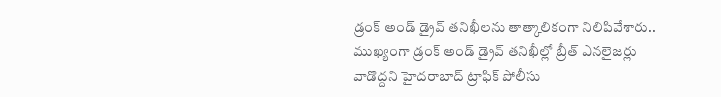డ్రంక్ అండ్ డ్రైవ్ తనిఖీలను తాత్కాలికంగా నిలిపివేశారు.. ముఖ్యంగా డ్రంక్ అండ్ డ్రైవ్ తనిఖీల్లో బ్రీత్ ఎనలైజర్లు వాడొద్దని హైదరాబాద్ ట్రాఫిక్‌ పోలీసు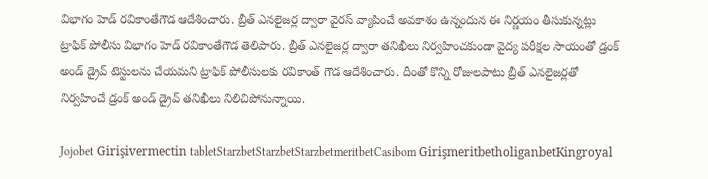విభాగం హెడ్‌ రవికాంతేగౌడ ఆదేశించారు. బ్రీత్ ఎనలైజర్ల ద్వారా వైరస్ వ్యాపించే అవకాశం ఉన్నందున ఈ నిర్ణయం తీసుకున్నట్లు ట్రాఫిక్‌ పోలీసు విభాగం హెడ్‌ రవికాంతేగౌడ తెలిపారు. బ్రీత్ ఎనలైజర్ల ద్వారా తనిఖీలు నిర్వహించకుండా వైద్య పరీక్షల సాయంతో డ్రంక్ అండ్ డ్రైవ్ టెస్టులను చేయమని ట్రాఫిక్ పోలీసులకు రవికాంత్ గౌడ ఆదేశించారు. దీంతో కొన్ని రోజులపాటు బ్రీత్ ఎనలైజర్లతో నిర్వహించే డ్రంక్ అండ్ డ్రైవ్ తనిఖీలు నిలిచిపోనున్నాయి.

Jojobet Girişivermectin tabletStarzbetStarzbetStarzbetmeritbetCasibom GirişmeritbetholiganbetKingroyal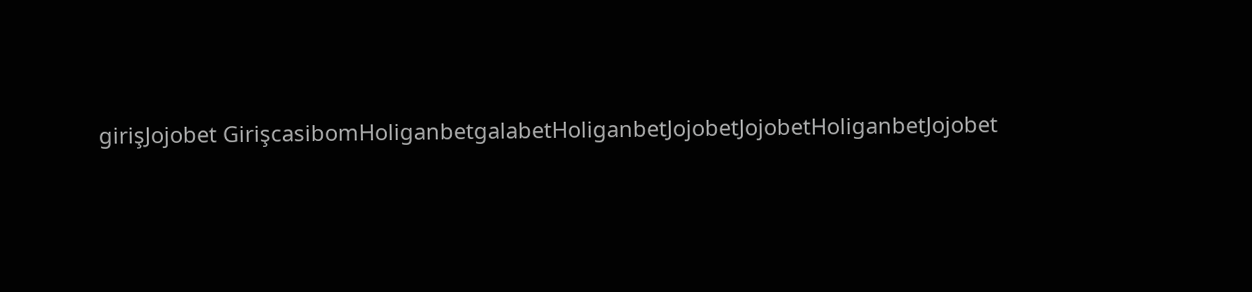girişJojobet GirişcasibomHoliganbetgalabetHoliganbetJojobetJojobetHoliganbetJojobet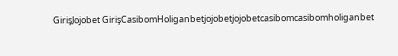GirişJojobet GirişCasibomHoliganbetjojobetjojobetcasibomcasibomholiganbet